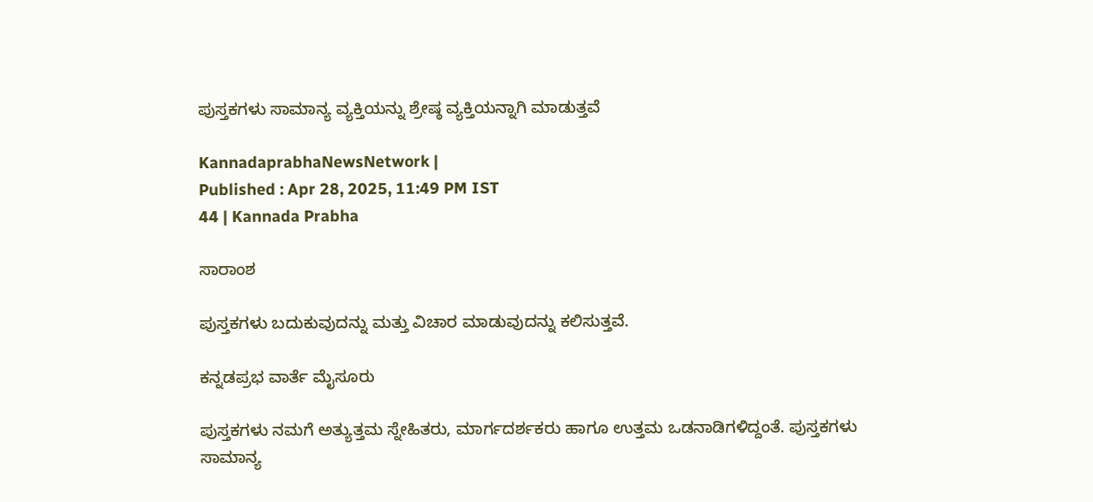ಪುಸ್ತಕಗಳು ಸಾಮಾನ್ಯ ವ್ಯಕ್ತಿಯನ್ನು ಶ್ರೇಷ್ಠ ವ್ಯಕ್ತಿಯನ್ನಾಗಿ ಮಾಡುತ್ತವೆ

KannadaprabhaNewsNetwork |
Published : Apr 28, 2025, 11:49 PM IST
44 | Kannada Prabha

ಸಾರಾಂಶ

ಪುಸ್ತಕಗಳು ಬದುಕುವುದನ್ನು ಮತ್ತು ವಿಚಾರ ಮಾಡುವುದನ್ನು ಕಲಿಸುತ್ತವೆ.

ಕನ್ನಡಪ್ರಭ ವಾರ್ತೆ ಮೈಸೂರು

ಪುಸ್ತಕಗಳು ನಮಗೆ ಅತ್ಯುತ್ತಮ ಸ್ನೇಹಿತರು, ಮಾರ್ಗದರ್ಶಕರು ಹಾಗೂ ಉತ್ತಮ ಒಡನಾಡಿಗಳಿದ್ದಂತೆ. ಪುಸ್ತಕಗಳು ಸಾಮಾನ್ಯ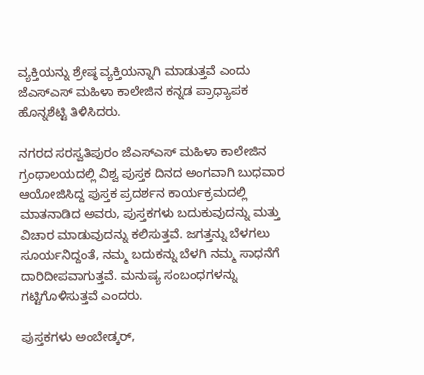ವ್ಯಕ್ತಿಯನ್ನು ಶ್ರೇಷ್ಠ ವ್ಯಕ್ತಿಯನ್ನಾಗಿ ಮಾಡುತ್ತವೆ ಎಂದು ಜೆಎಸ್ಎಸ್ ಮಹಿಳಾ ಕಾಲೇಜಿನ ಕನ್ನಡ ಪ್ರಾಧ್ಯಾಪಕ ಹೊನ್ನಶೆಟ್ಟಿ ತಿಳಿಸಿದರು.

ನಗರದ ಸರಸ್ವತಿಪುರಂ ಜೆಎಸ್ಎಸ್ ಮಹಿಳಾ ಕಾಲೇಜಿನ ಗ್ರಂಥಾಲಯದಲ್ಲಿ ವಿಶ್ವ ಪುಸ್ತಕ ದಿನದ ಅಂಗವಾಗಿ ಬುಧವಾರ ಆಯೋಜಿಸಿದ್ದ ಪುಸ್ತಕ ಪ್ರದರ್ಶನ ಕಾರ್ಯಕ್ರಮದಲ್ಲಿ ಮಾತನಾಡಿದ ಅವರು, ಪುಸ್ತಕಗಳು ಬದುಕುವುದನ್ನು ಮತ್ತು ವಿಚಾರ ಮಾಡುವುದನ್ನು ಕಲಿಸುತ್ತವೆ. ಜಗತ್ತನ್ನು ಬೆಳಗಲು ಸೂರ್ಯನಿದ್ದಂತೆ, ನಮ್ಮ ಬದುಕನ್ನು ಬೆಳಗಿ ನಮ್ಮ ಸಾಧನೆಗೆ ದಾರಿದೀಪವಾಗುತ್ತವೆ. ಮನುಷ್ಯ ಸಂಬಂಧಗಳನ್ನು ಗಟ್ಟಿಗೊಳಿಸುತ್ತವೆ ಎಂದರು.

ಪುಸ್ತಕಗಳು ಅಂಬೇಡ್ಕರ್,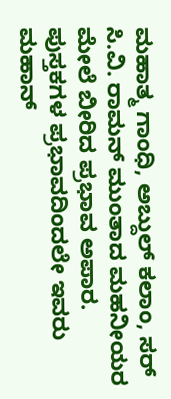ಮಹಾತ್ಮ ಗಾಂಧಿ, ಅಬ್ದುಲ್ ಕಲಾಂ, ಸರ್ ಸಿ.ವಿ. ರಾಮನ್ ಮುಂತಾದ ಮಹನೀಯರ ಮೇಲೆ ಬೀರಿದ ಪ್ರಭಾವ ಅಪಾರ. ಪುಸ್ತಕಗಳ ಪ್ರಭಾವದಿಂದಲೇ ಇವರು ಮಹಾನ್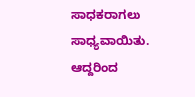ಸಾಧಕರಾಗಲು ಸಾಧ್ಯವಾಯಿತು. ಆದ್ದರಿಂದ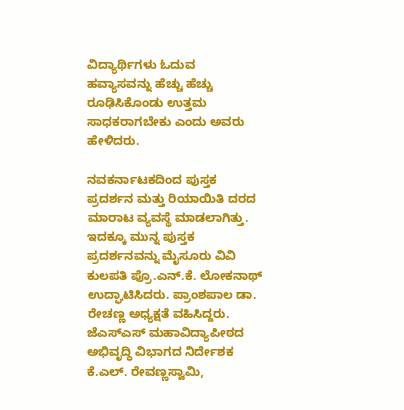ವಿದ್ಯಾರ್ಥಿಗಳು ಓದುವ ಹವ್ಯಾಸವನ್ನು ಹೆಚ್ಚು ಹೆಚ್ಚು ರೂಢಿಸಿಕೊಂಡು ಉತ್ತಮ ಸಾಧಕರಾಗಬೇಕು ಎಂದು ಅವರು ಹೇಳಿದರು.

ನವಕರ್ನಾಟಕದಿಂದ ಪುಸ್ತಕ ಪ್ರದರ್ಶನ ಮತ್ತು ರಿಯಾಯಿತಿ ದರದ ಮಾರಾಟ ವ್ಯವಸ್ಥೆ ಮಾಡಲಾಗಿತ್ತು. ಇದಕ್ಕೂ ಮುನ್ನ ಪುಸ್ತಕ ಪ್ರದರ್ಶನವನ್ನು ಮೈಸೂರು ವಿವಿ ಕುಲಪತಿ ಪ್ರೊ.ಎನ್.ಕೆ. ಲೋಕನಾಥ್ ಉದ್ಘಾಟಿಸಿದರು. ಪ್ರಾಂಶಪಾಲ ಡಾ. ರೇಚಣ್ಣ ಅಧ್ಯಕ್ಷತೆ ವಹಿಸಿದ್ದರು. ಜೆಎಸ್ಎಸ್ ಮಹಾವಿದ್ಯಾಪೀಠದ ಅಭಿವೃದ್ಧಿ ವಿಭಾಗದ ನಿರ್ದೇಶಕ ಕೆ.ಎಲ್. ರೇವಣ್ಣಸ್ವಾಮಿ,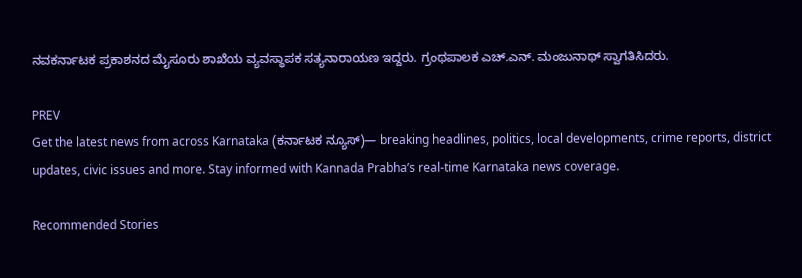ನವಕರ್ನಾಟಕ ಪ್ರಕಾಶನದ ಮೈಸೂರು ಶಾಖೆಯ ವ್ಯವಸ್ಥಾಪಕ ಸತ್ಯನಾರಾಯಣ ಇದ್ದರು. ಗ್ರಂಥಪಾಲಕ ಎಚ್.ಎನ್. ಮಂಜುನಾಥ್ ಸ್ವಾಗತಿಸಿದರು.

PREV
Get the latest news from across Karnataka (ಕರ್ನಾಟಕ ನ್ಯೂಸ್)— breaking headlines, politics, local developments, crime reports, district updates, civic issues and more. Stay informed with Kannada Prabha’s real‑time Karnataka news coverage.

Recommended Stories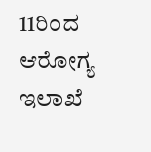11ರಿಂದ ಆರೋಗ್ಯ ಇಲಾಖೆ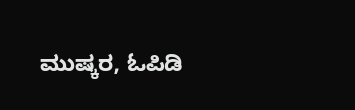ಮುಷ್ಕರ, ಓಪಿಡಿ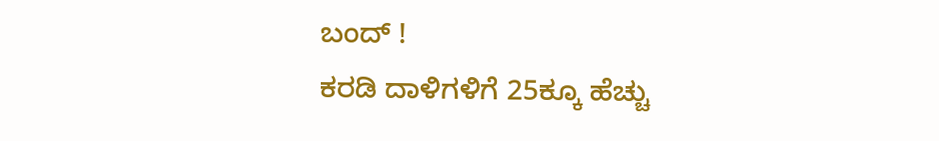ಬಂದ್ !
ಕರಡಿ ದಾಳಿಗಳಿಗೆ 25ಕ್ಕೂ ಹೆಚ್ಚು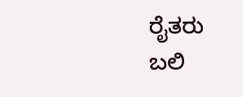ರೈತರು ಬಲಿ